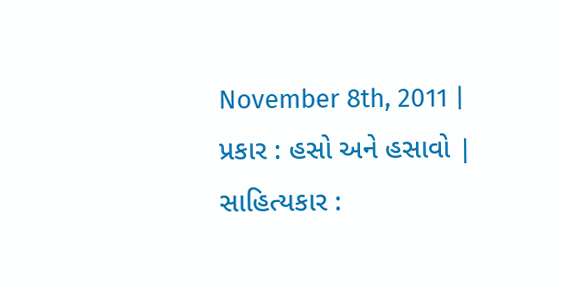November 8th, 2011 | પ્રકાર : હસો અને હસાવો | સાહિત્યકાર :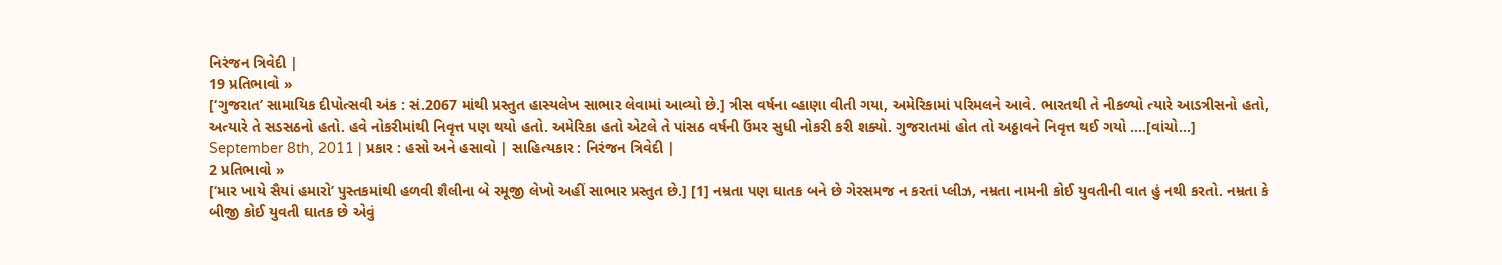નિરંજન ત્રિવેદી |
19 પ્રતિભાવો »
[‘ગુજરાત’ સામાયિક દીપોત્સવી અંક : સં.2067 માંથી પ્રસ્તુત હાસ્યલેખ સાભાર લેવામાં આવ્યો છે.] ત્રીસ વર્ષના વ્હાણા વીતી ગયા, અમેરિકામાં પરિમલને આવે. ભારતથી તે નીકળ્યો ત્યારે આડત્રીસનો હતો, અત્યારે તે સડસઠનો હતો. હવે નોકરીમાંથી નિવૃત્ત પણ થયો હતો. અમેરિકા હતો એટલે તે પાંસઠ વર્ષની ઉંમર સુધી નોકરી કરી શક્યો. ગુજરાતમાં હોત તો અઠ્ઠાવને નિવૃત્ત થઈ ગયો ....[વાંચો...]
September 8th, 2011 | પ્રકાર : હસો અને હસાવો | સાહિત્યકાર : નિરંજન ત્રિવેદી |
2 પ્રતિભાવો »
[‘માર ખાયે સૈયાં હમારો’ પુસ્તકમાંથી હળવી શૈલીના બે રમૂજી લેખો અહીં સાભાર પ્રસ્તુત છે.] [1] નમ્રતા પણ ઘાતક બને છે ગેરસમજ ન કરતાં પ્લીઝ, નમ્રતા નામની કોઈ યુવતીની વાત હું નથી કરતો. નમ્રતા કે બીજી કોઈ યુવતી ઘાતક છે એવું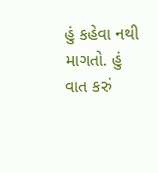હું કહેવા નથી માગતો. હું વાત કરું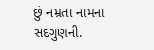છું નમ્રતા નામના સદગુણની.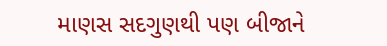માણસ સદગુણથી પણ બીજાને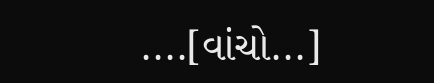....[વાંચો...]